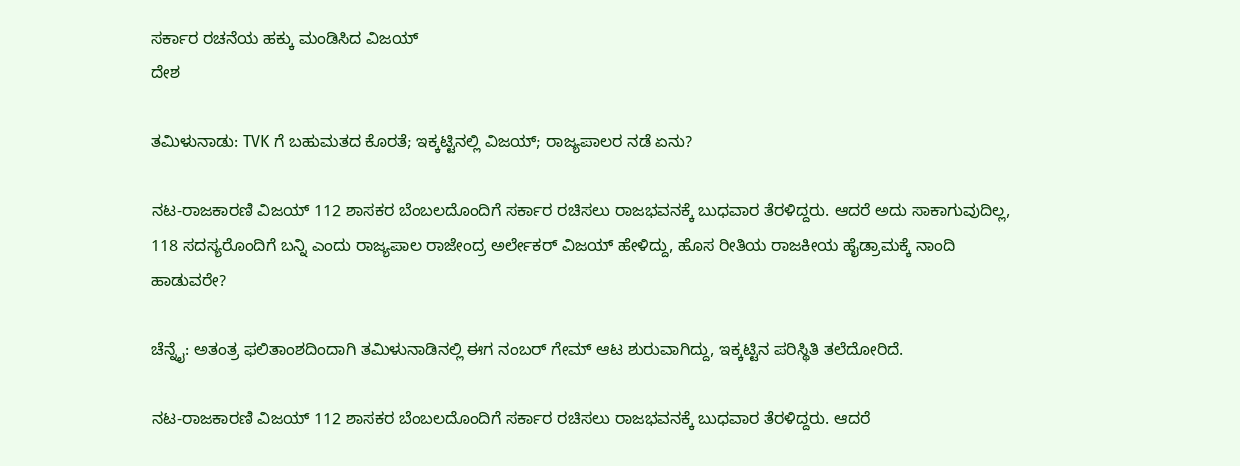ಸರ್ಕಾರ ರಚನೆಯ ಹಕ್ಕು ಮಂಡಿಸಿದ ವಿಜಯ್
ದೇಶ

ತಮಿಳುನಾಡು: TVK ಗೆ ಬಹುಮತದ ಕೊರತೆ; ಇಕ್ಕಟ್ಟಿನಲ್ಲಿ ವಿಜಯ್; ರಾಜ್ಯಪಾಲರ ನಡೆ ಏನು?

ನಟ-ರಾಜಕಾರಣಿ ವಿಜಯ್ 112 ಶಾಸಕರ ಬೆಂಬಲದೊಂದಿಗೆ ಸರ್ಕಾರ ರಚಿಸಲು ರಾಜಭವನಕ್ಕೆ ಬುಧವಾರ ತೆರಳಿದ್ದರು. ಆದರೆ ಅದು ಸಾಕಾಗುವುದಿಲ್ಲ, 118 ಸದಸ್ಯರೊಂದಿಗೆ ಬನ್ನಿ ಎಂದು ರಾಜ್ಯಪಾಲ ರಾಜೇಂದ್ರ ಅರ್ಲೇಕರ್ ವಿಜಯ್ ಹೇಳಿದ್ದು, ಹೊಸ ರೀತಿಯ ರಾಜಕೀಯ ಹೈಡ್ರಾಮಕ್ಕೆ ನಾಂದಿ ಹಾಡುವರೇ?

ಚೆನ್ನೈ: ಅತಂತ್ರ ಫಲಿತಾಂಶದಿಂದಾಗಿ ತಮಿಳುನಾಡಿನಲ್ಲಿ ಈಗ ನಂಬರ್ ಗೇಮ್ ಆಟ ಶುರುವಾಗಿದ್ದು, ಇಕ್ಕಟ್ಟಿನ ಪರಿಸ್ಥಿತಿ ತಲೆದೋರಿದೆ.

ನಟ-ರಾಜಕಾರಣಿ ವಿಜಯ್ 112 ಶಾಸಕರ ಬೆಂಬಲದೊಂದಿಗೆ ಸರ್ಕಾರ ರಚಿಸಲು ರಾಜಭವನಕ್ಕೆ ಬುಧವಾರ ತೆರಳಿದ್ದರು. ಆದರೆ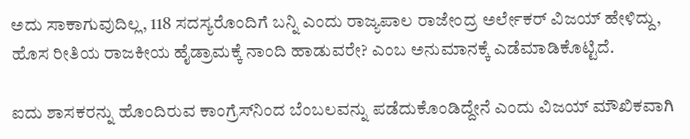ಅದು ಸಾಕಾಗುವುದಿಲ್ಲ, 118 ಸದಸ್ಯರೊಂದಿಗೆ ಬನ್ನಿ ಎಂದು ರಾಜ್ಯಪಾಲ ರಾಜೇಂದ್ರ ಅರ್ಲೇಕರ್ ವಿಜಯ್ ಹೇಳಿದ್ದು, ಹೊಸ ರೀತಿಯ ರಾಜಕೀಯ ಹೈಡ್ರಾಮಕ್ಕೆ ನಾಂದಿ ಹಾಡುವರೇ? ಎಂಬ ಅನುಮಾನಕ್ಕೆ ಎಡೆಮಾಡಿಕೊಟ್ಟಿದೆ.

ಐದು ಶಾಸಕರನ್ನು ಹೊಂದಿರುವ ಕಾಂಗ್ರೆಸ್‌ನಿಂದ ಬೆಂಬಲವನ್ನು ಪಡೆದುಕೊಂಡಿದ್ದೇನೆ ಎಂದು ವಿಜಯ್ ಮೌಖಿಕವಾಗಿ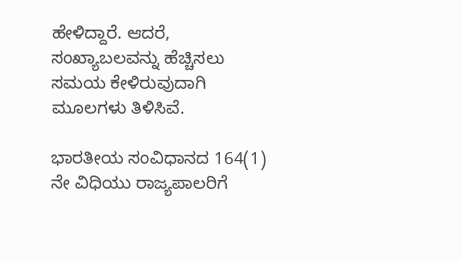ಹೇಳಿದ್ದಾರೆ. ಆದರೆ, ಸಂಖ್ಯಾಬಲವನ್ನು ಹೆಚ್ಚಿಸಲು ಸಮಯ ಕೇಳಿರುವುದಾಗಿ ಮೂಲಗಳು ತಿಳಿಸಿವೆ.

ಭಾರತೀಯ ಸಂವಿಧಾನದ 164(1) ನೇ ವಿಧಿಯು ರಾಜ್ಯಪಾಲರಿಗೆ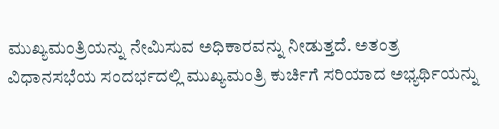ಮುಖ್ಯಮಂತ್ರಿಯನ್ನು ನೇಮಿಸುವ ಅಧಿಕಾರವನ್ನು ನೀಡುತ್ತದೆ. ಅತಂತ್ರ ವಿಧಾನಸಭೆಯ ಸಂದರ್ಭದಲ್ಲಿ ಮುಖ್ಯಮಂತ್ರಿ ಕುರ್ಚಿಗೆ ಸರಿಯಾದ ಅಭ್ಯರ್ಥಿಯನ್ನು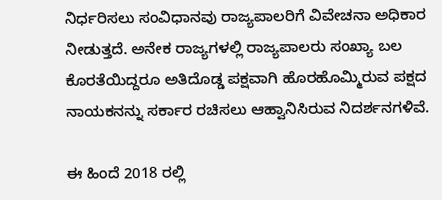ನಿರ್ಧರಿಸಲು ಸಂವಿಧಾನವು ರಾಜ್ಯಪಾಲರಿಗೆ ವಿವೇಚನಾ ಅಧಿಕಾರ ನೀಡುತ್ತದೆ. ಅನೇಕ ರಾಜ್ಯಗಳಲ್ಲಿ ರಾಜ್ಯಪಾಲರು ಸಂಖ್ಯಾ ಬಲ ಕೊರತೆಯಿದ್ದರೂ ಅತಿದೊಡ್ಡ ಪಕ್ಷವಾಗಿ ಹೊರಹೊಮ್ಮಿರುವ ಪಕ್ಷದ ನಾಯಕನನ್ನು ಸರ್ಕಾರ ರಚಿಸಲು ಆಹ್ವಾನಿಸಿರುವ ನಿದರ್ಶನಗಳಿವೆ.

ಈ ಹಿಂದೆ 2018 ರಲ್ಲಿ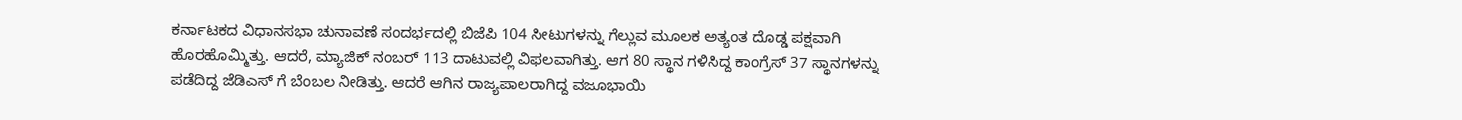ಕರ್ನಾಟಕದ ವಿಧಾನಸಭಾ ಚುನಾವಣೆ ಸಂದರ್ಭದಲ್ಲಿ ಬಿಜೆಪಿ 104 ಸೀಟುಗಳನ್ನು ಗೆಲ್ಲುವ ಮೂಲಕ ಅತ್ಯಂತ ದೊಡ್ಡ ಪಕ್ಷವಾಗಿ ಹೊರಹೊಮ್ಮಿತ್ತು. ಆದರೆ, ಮ್ಯಾಜಿಕ್ ನಂಬರ್ 113 ದಾಟುವಲ್ಲಿ ವಿಫಲವಾಗಿತ್ತು. ಆಗ 80 ಸ್ಥಾನ ಗಳಿಸಿದ್ದ ಕಾಂಗ್ರೆಸ್ 37 ಸ್ಥಾನಗಳನ್ನು ಪಡೆದಿದ್ದ ಜೆಡಿಎಸ್ ಗೆ ಬೆಂಬಲ ನೀಡಿತ್ತು. ಆದರೆ ಆಗಿನ ರಾಜ್ಯಪಾಲರಾಗಿದ್ದ ವಜೂಭಾಯಿ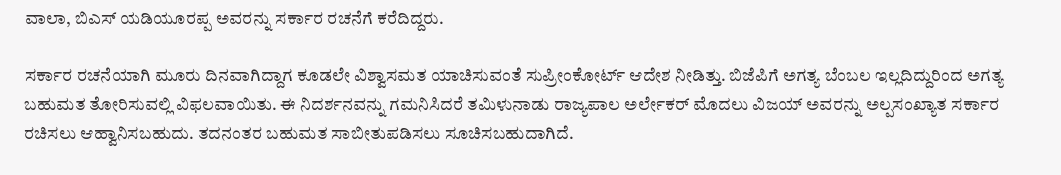ವಾಲಾ, ಬಿಎಸ್ ಯಡಿಯೂರಪ್ಪ ಅವರನ್ನು ಸರ್ಕಾರ ರಚನೆಗೆ ಕರೆದಿದ್ದರು.

ಸರ್ಕಾರ ರಚನೆಯಾಗಿ ಮೂರು ದಿನವಾಗಿದ್ದಾಗ ಕೂಡಲೇ ವಿಶ್ವಾಸಮತ ಯಾಚಿಸುವಂತೆ ಸುಪ್ರೀಂಕೋರ್ಟ್ ಆದೇಶ ನೀಡಿತ್ತು. ಬಿಜೆಪಿಗೆ ಅಗತ್ಯ ಬೆಂಬಲ ಇಲ್ಲದಿದ್ದುರಿಂದ ಅಗತ್ಯ ಬಹುಮತ ತೋರಿಸುವಲ್ಲಿ ವಿಫಲವಾಯಿತು. ಈ ನಿದರ್ಶನವನ್ನು ಗಮನಿಸಿದರೆ ತಮಿಳುನಾಡು ರಾಜ್ಯಪಾಲ ಅರ್ಲೇಕರ್ ಮೊದಲು ವಿಜಯ್ ಅವರನ್ನು ಅಲ್ಪಸಂಖ್ಯಾತ ಸರ್ಕಾರ ರಚಿಸಲು ಆಹ್ವಾನಿಸಬಹುದು. ತದನಂತರ ಬಹುಮತ ಸಾಬೀತುಪಡಿಸಲು ಸೂಚಿಸಬಹುದಾಗಿದೆ.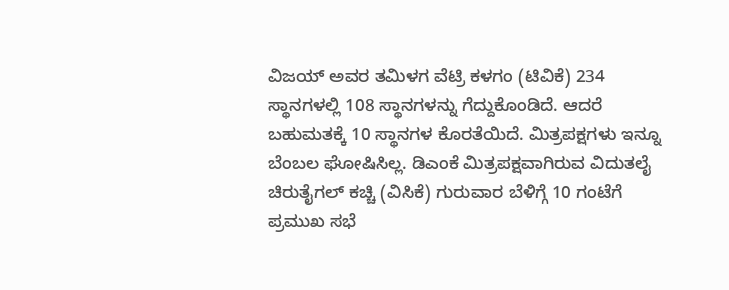ವಿಜಯ್ ಅವರ ತಮಿಳಗ ವೆಟ್ರಿ ಕಳಗಂ (ಟಿವಿಕೆ) 234 ಸ್ಥಾನಗಳಲ್ಲಿ 108 ಸ್ಥಾನಗಳನ್ನು ಗೆದ್ದುಕೊಂಡಿದೆ. ಆದರೆ ಬಹುಮತಕ್ಕೆ 10 ಸ್ಥಾನಗಳ ಕೊರತೆಯಿದೆ. ಮಿತ್ರಪಕ್ಷಗಳು ಇನ್ನೂ ಬೆಂಬಲ ಘೋಷಿಸಿಲ್ಲ. ಡಿಎಂಕೆ ಮಿತ್ರಪಕ್ಷವಾಗಿರುವ ವಿದುತಲೈ ಚಿರುತೈಗಲ್ ಕಚ್ಚಿ (ವಿಸಿಕೆ) ಗುರುವಾರ ಬೆಳಿಗ್ಗೆ 10 ಗಂಟೆಗೆ ಪ್ರಮುಖ ಸಭೆ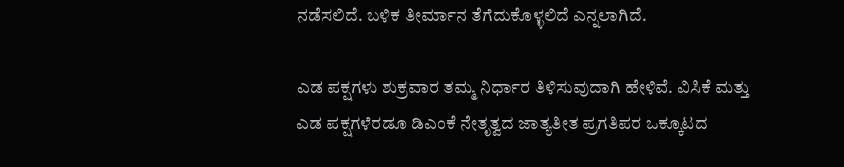ನಡೆಸಲಿದೆ. ಬಳಿಕ ತೀರ್ಮಾನ ತೆಗೆದುಕೊಳ್ಳಲಿದೆ ಎನ್ನಲಾಗಿದೆ.

ಎಡ ಪಕ್ಷಗಳು ಶುಕ್ರವಾರ ತಮ್ಮ ನಿರ್ಧಾರ ತಿಳಿಸುವುದಾಗಿ ಹೇಳಿವೆ. ವಿಸಿಕೆ ಮತ್ತು ಎಡ ಪಕ್ಷಗಳೆರಡೂ ಡಿಎಂಕೆ ನೇತೃತ್ವದ ಜಾತ್ಯತೀತ ಪ್ರಗತಿಪರ ಒಕ್ಕೂಟದ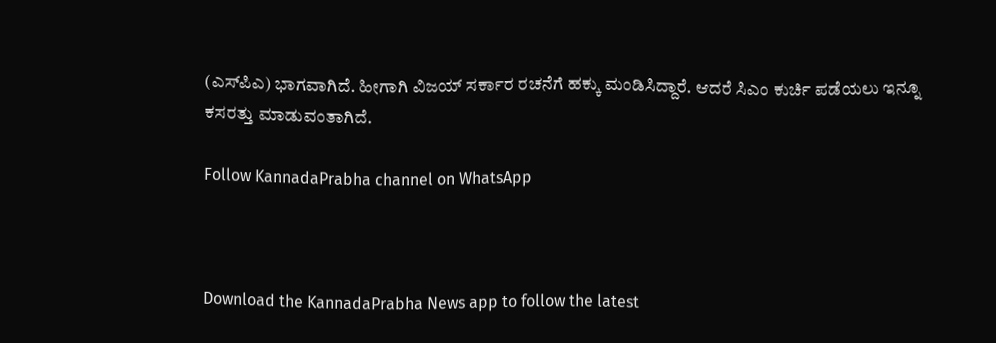(ಎಸ್‌ಪಿಎ) ಭಾಗವಾಗಿದೆ. ಹೀಗಾಗಿ ವಿಜಯ್ ಸರ್ಕಾರ ರಚನೆಗೆ ಹಕ್ಕು ಮಂಡಿಸಿದ್ದಾರೆ. ಆದರೆ ಸಿಎಂ ಕುರ್ಚಿ ಪಡೆಯಲು ಇನ್ನೂ ಕಸರತ್ತು ಮಾಡುವಂತಾಗಿದೆ.

Follow KannadaPrabha channel on WhatsApp



Download the KannadaPrabha News app to follow the latest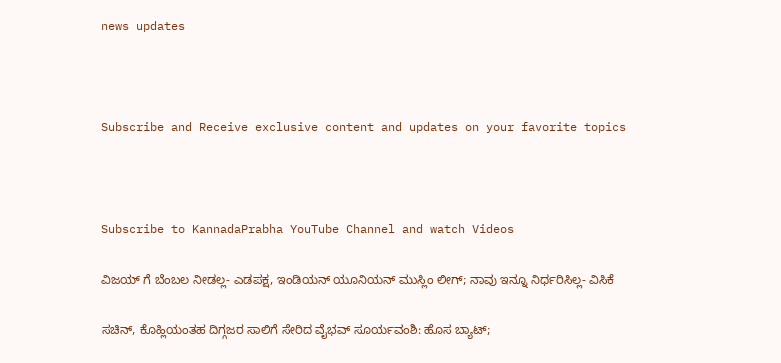news updates



Subscribe and Receive exclusive content and updates on your favorite topics



Subscribe to KannadaPrabha YouTube Channel and watch Videos

ವಿಜಯ್ ಗೆ ಬೆಂಬಲ ನೀಡಲ್ಲ- ಎಡಪಕ್ಷ, ಇಂಡಿಯನ್ ಯೂನಿಯನ್ ಮುಸ್ಲಿಂ ಲೀಗ್; ನಾವು ಇನ್ನೂ ನಿರ್ಧರಿಸಿಲ್ಲ- ವಿಸಿಕೆ

ಸಚಿನ್, ಕೊಹ್ಲಿಯಂತಹ ದಿಗ್ಗಜರ ಸಾಲಿಗೆ ಸೇರಿದ ವೈಭವ್ ಸೂರ್ಯವಂಶಿ: ಹೊಸ ಬ್ಯಾಟ್;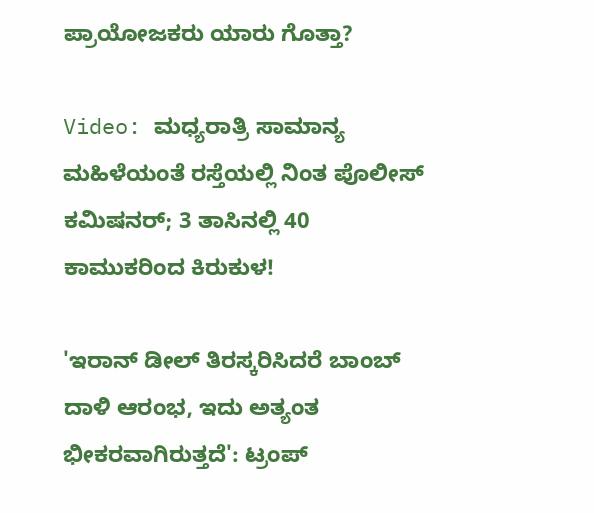ಪ್ರಾಯೋಜಕರು ಯಾರು ಗೊತ್ತಾ?

Video: ಮಧ್ಯರಾತ್ರಿ ಸಾಮಾನ್ಯ ಮಹಿಳೆಯಂತೆ ರಸ್ತೆಯಲ್ಲಿ ನಿಂತ ಪೊಲೀಸ್ ಕಮಿಷನರ್; 3 ತಾಸಿನಲ್ಲಿ 40 ಕಾಮುಕರಿಂದ ಕಿರುಕುಳ!

'ಇರಾನ್ ಡೀಲ್ ತಿರಸ್ಕರಿಸಿದರೆ ಬಾಂಬ್ ದಾಳಿ ಆರಂಭ, ಇದು ಅತ್ಯಂತ ಭೀಕರವಾಗಿರುತ್ತದೆ': ಟ್ರಂಪ್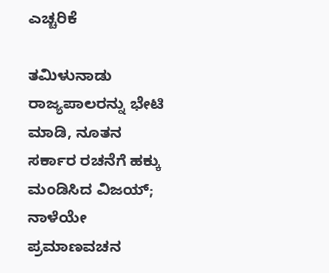ಎಚ್ಚರಿಕೆ

ತಮಿಳುನಾಡು ರಾಜ್ಯಪಾಲರನ್ನು ಭೇಟಿ ಮಾಡಿ, ನೂತನ ಸರ್ಕಾರ ರಚನೆಗೆ ಹಕ್ಕು ಮಂಡಿಸಿದ ವಿಜಯ್; ನಾಳೆಯೇ ಪ್ರಮಾಣವಚನ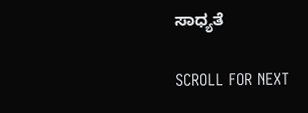ಸಾಧ್ಯತೆ

SCROLL FOR NEXT